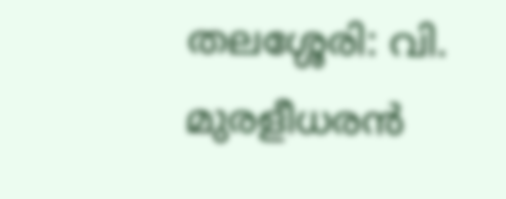തലശ്ശേരി: വി. മുരളീധരൻ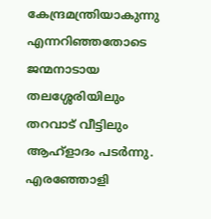കേന്ദ്രമന്ത്രിയാകുന്നു എന്നറിഞ്ഞതോടെ ജന്മനാടായ തലശ്ശേരിയിലും തറവാട് വീട്ടിലും ആഹ്ളാദം പടർന്നു. എരഞ്ഞോളി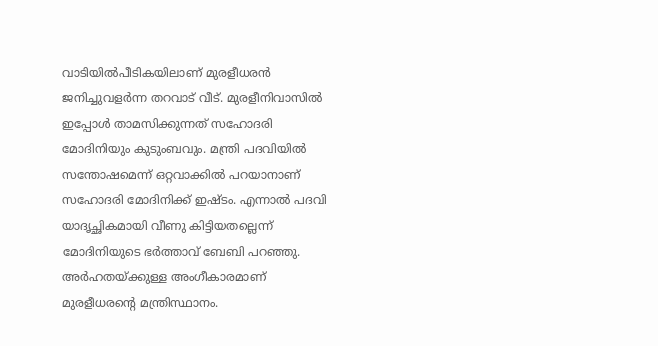വാടിയിൽപീടികയിലാണ് മുരളീധരൻ ജനിച്ചുവളർന്ന തറവാട് വീട്. മുരളീനിവാസിൽ ഇപ്പോൾ താമസിക്കുന്നത് സഹോദരി മോദിനിയും കുടുംബവും. മന്ത്രി പദവിയിൽ സന്തോഷമെന്ന് ഒറ്റവാക്കിൽ പറയാനാണ് സഹോദരി മോദിനിക്ക് ഇഷ്ടം. എന്നാൽ പദവി യാദൃച്ഛികമായി വീണു കിട്ടിയതല്ലെന്ന് മോദിനിയുടെ ഭർത്താവ് ബേബി പറഞ്ഞു. അർഹതയ്ക്കുള്ള അംഗീകാരമാണ് മുരളീധരന്റെ മന്ത്രിസ്ഥാനം.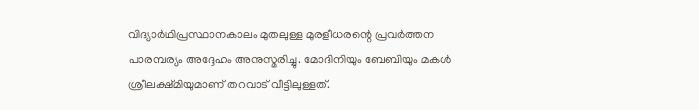വിദ്യാർഥിപ്രസ്ഥാനകാലം മുതലുള്ള മുരളീധരന്റെ പ്രവർത്തന പാരമ്പര്യം അദ്ദേഹം അനുസ്മരിച്ചു. മോദിനിയും ബേബിയും മകൾ ശ്രീലക്ഷ്മിയുമാണ് തറവാട് വീട്ടിലുള്ളത്.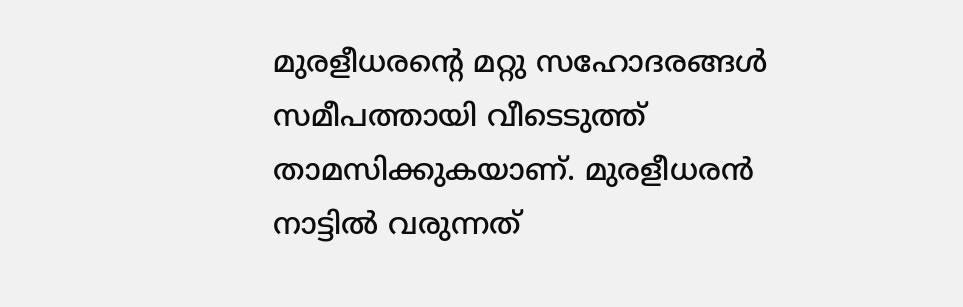മുരളീധരന്റെ മറ്റു സഹോദരങ്ങൾ സമീപത്തായി വീടെടുത്ത് താമസിക്കുകയാണ്. മുരളീധരൻ നാട്ടിൽ വരുന്നത്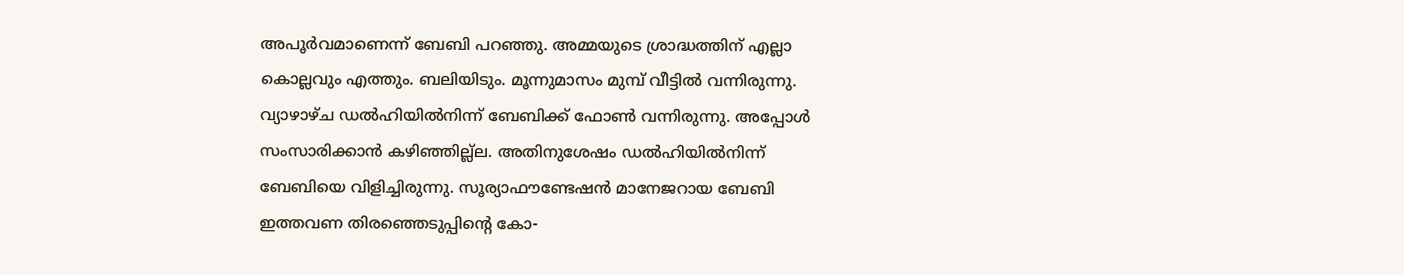അപൂർവമാണെന്ന് ബേബി പറഞ്ഞു. അമ്മയുടെ ശ്രാദ്ധത്തിന് എല്ലാ കൊല്ലവും എത്തും. ബലിയിടും. മൂന്നുമാസം മുമ്പ് വീട്ടിൽ വന്നിരുന്നു. വ്യാഴാഴ്ച ഡൽഹിയിൽനിന്ന് ബേബിക്ക് ഫോൺ വന്നിരുന്നു. അപ്പോൾ സംസാരിക്കാൻ കഴിഞ്ഞില്ല്ല. അതിനുശേഷം ഡൽഹിയിൽനിന്ന് ബേബിയെ വിളിച്ചിരുന്നു. സൂര്യാഫൗണ്ടേഷൻ മാനേജറായ ബേബി ഇത്തവണ തിരഞ്ഞെടുപ്പിന്റെ കോ-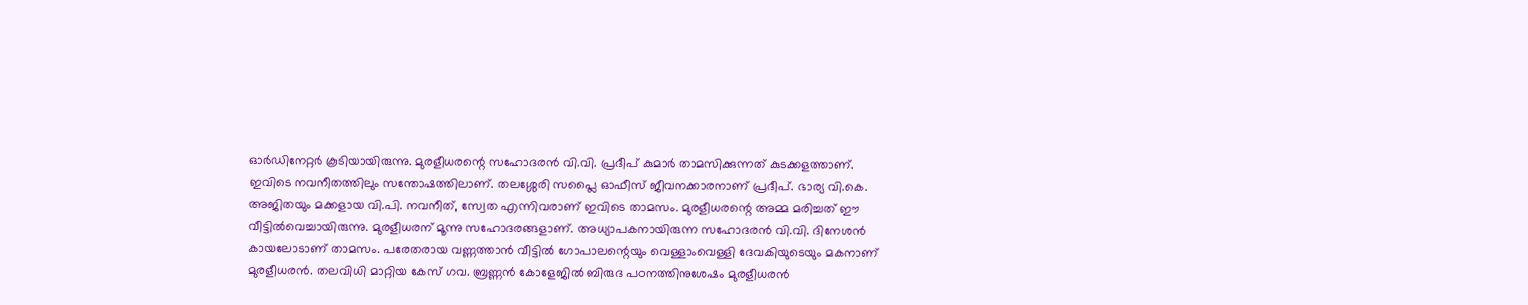ഓർഡിനേറ്റർ കൂടിയായിരുന്നു. മുരളീധരന്റെ സഹോദരൻ വി.വി. പ്രദീപ് കുമാർ താമസിക്കുന്നത് കുടക്കളത്താണ്. ഇവിടെ നവനീതത്തിലും സന്തോഷത്തിലാണ്. തലശ്ശേരി സപ്ലൈ ഓഫീസ് ജീവനക്കാരനാണ് പ്രദീപ്. ഭാര്യ വി.കെ. അജിതയും മക്കളായ വി.പി. നവനീത്, സ്വേത എന്നിവരാണ് ഇവിടെ താമസം. മുരളീധരന്റെ അമ്മ മരിച്ചത് ഈ വീട്ടിൽവെച്ചായിരുന്നു. മുരളീധരന് മൂന്നു സഹോദരങ്ങളാണ്. അധ്യാപകനായിരുന്ന സഹോദരൻ വി.വി. ദിനേശൻ കായലോടാണ് താമസം. പരേതരായ വണ്ണത്താൻ വീട്ടിൽ ഗോപാലന്റെയും വെള്ളാംവെള്ളി ദേവകിയുടെയും മകനാണ് മുരളീധരൻ. തലവിധി മാറ്റിയ കേസ് ഗവ. ബ്രണ്ണൻ കോളേജിൽ ബിരുദ പഠനത്തിനുശേഷം മുരളീധരൻ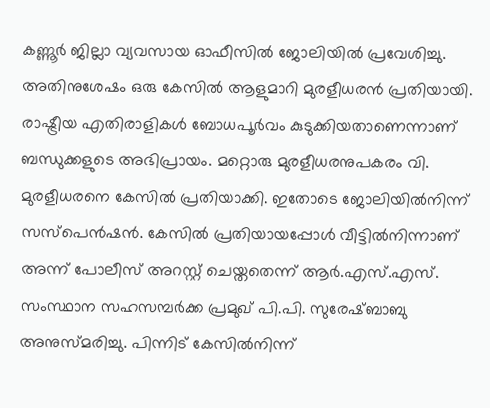കണ്ണൂർ ജില്ലാ വ്യവസായ ഓഫീസിൽ ജോലിയിൽ പ്രവേശിച്ചു. അതിനുശേഷം ഒരു കേസിൽ ആളുമാറി മുരളീധരൻ പ്രതിയായി. രാഷ്ട്രീയ എതിരാളികൾ ബോധപൂർവം കുടുക്കിയതാണെന്നാണ് ബന്ധുക്കളുടെ അഭിപ്രായം. മറ്റൊരു മുരളീധരനുപകരം വി. മുരളീധരനെ കേസിൽ പ്രതിയാക്കി. ഇതോടെ ജോലിയിൽനിന്ന് സസ്പെൻഷൻ. കേസിൽ പ്രതിയായപ്പോൾ വീട്ടിൽനിന്നാണ് അന്ന് പോലീസ് അറസ്റ്റ് ചെയ്തതെന്ന് ആർ.എസ്.എസ്. സംസ്ഥാന സഹസമ്പർക്ക പ്രമുഖ് പി.പി. സുരേഷ്ബാബു അനുസ്മരിച്ചു. പിന്നിട് കേസിൽനിന്ന്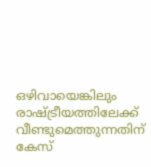ഒഴിവായെങ്കിലും രാഷ്ട്രീയത്തിലേക്ക് വീണ്ടുമെത്തുന്നതിന് കേസ്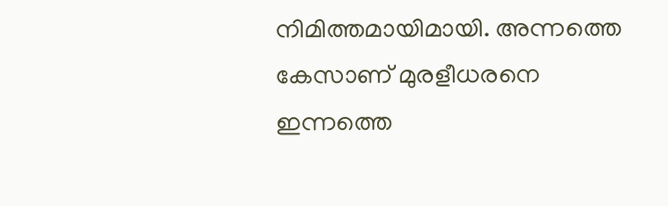നിമിത്തമായിമായി. അന്നത്തെ കേസാണ് മുരളീധരനെ ഇന്നത്തെ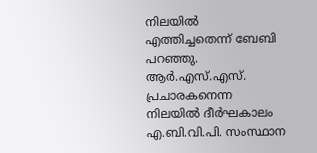നിലയിൽ എത്തിച്ചതെന്ന് ബേബി പറഞ്ഞു. ആർ.എസ്.എസ്. പ്രചാരകനെന്ന നിലയിൽ ദീർഘകാലം എ.ബി.വി.പി. സംസ്ഥാന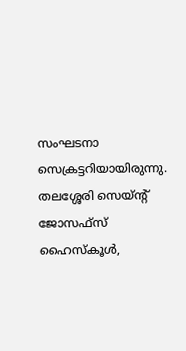സംഘടനാ സെക്രട്ടറിയായിരുന്നു. തലശ്ശേരി സെയ്ന്റ് ജോസഫ്സ് ഹൈസ്കൂൾ,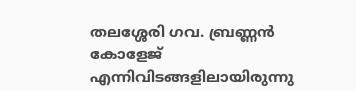തലശ്ശേരി ഗവ. ബ്രണ്ണൻ കോളേജ് എന്നിവിടങ്ങളിലായിരുന്നു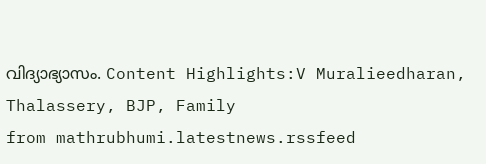വിദ്യാഭ്യാസം. Content Highlights:V Muralieedharan, Thalassery, BJP, Family
from mathrubhumi.latestnews.rssfeed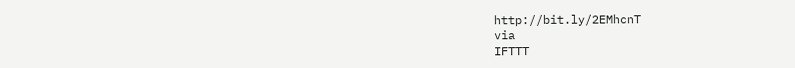http://bit.ly/2EMhcnT
via
IFTTT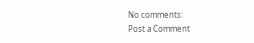No comments:
Post a Comment